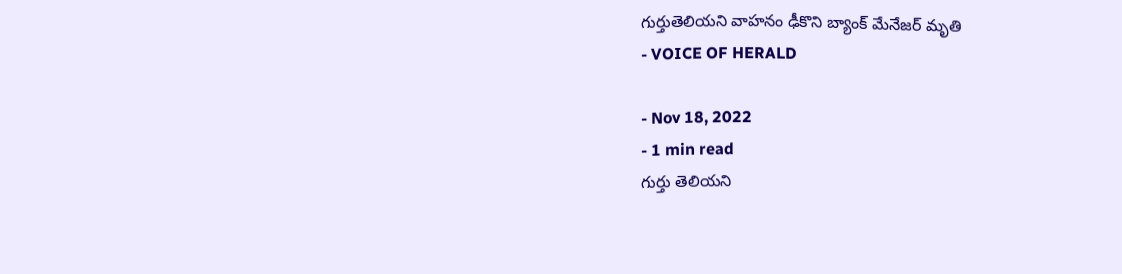గుర్తుతెలియని వాహనం ఢీకొని బ్యాంక్ మేనేజర్ మృతి
- VOICE OF HERALD

- Nov 18, 2022
- 1 min read
గుర్తు తెలియని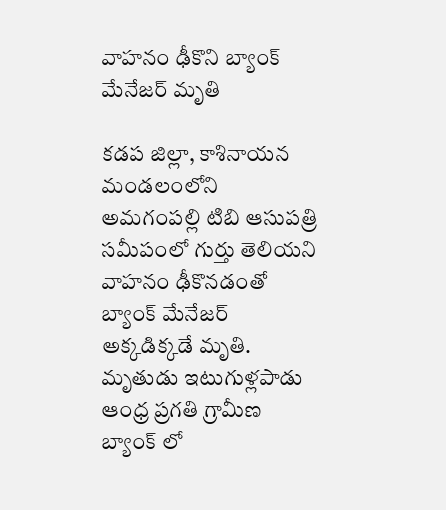వాహనం ఢీకొని బ్యాంక్ మేనేజర్ మృతి

కడప జిల్లా, కాశినాయన మండలంలోని అమగంపల్లి టిబి ఆసుపత్రి సమీపంలో గుర్తు తెలియని వాహనం ఢీకొనడంతో బ్యాంక్ మేనేజర్ అక్కడిక్కడే మృతి. మృతుడు ఇటుగుళ్లపాడు ఆంధ్ర ప్రగతి గ్రామీణ బ్యాంక్ లో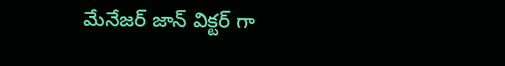మేనేజర్ జాన్ విక్టర్ గా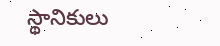స్థానికులు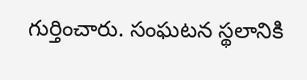గుర్తించారు. సంఘటన స్థలానికి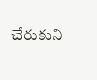చేరుకుని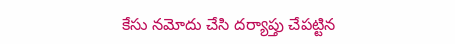కేసు నమోదు చేసి దర్యాప్తు చేపట్టిన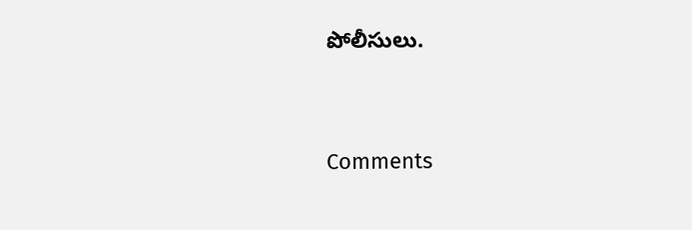పోలీసులు.




Comments